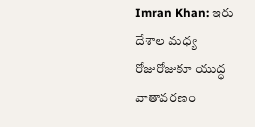Imran Khan: ఇరు దేశాల మధ్య రోజురోజుకూ యుద్ధ వాతావరణం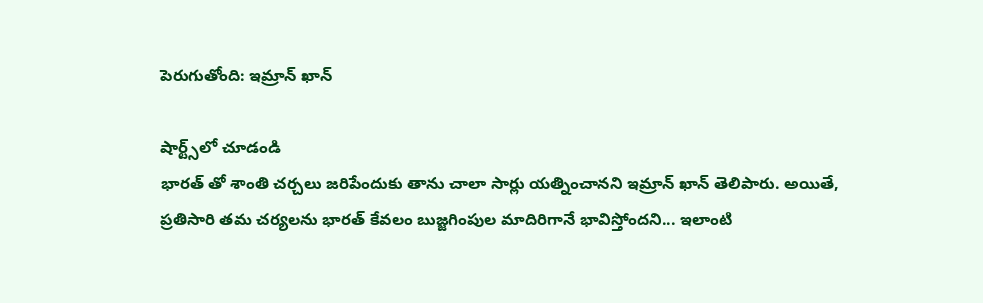పెరుగుతోంది: ఇమ్రాన్ ఖాన్

షార్ట్స్‌లో చూడండి
భారత్ తో శాంతి చర్చలు జరిపేందుకు తాను చాలా సార్లు యత్నించానని ఇమ్రాన్ ఖాన్ తెలిపారు. అయితే, ప్రతిసారి తమ చర్యలను భారత్ కేవలం బుజ్జగింపుల మాదిరిగానే భావిస్తోందని... ఇలాంటి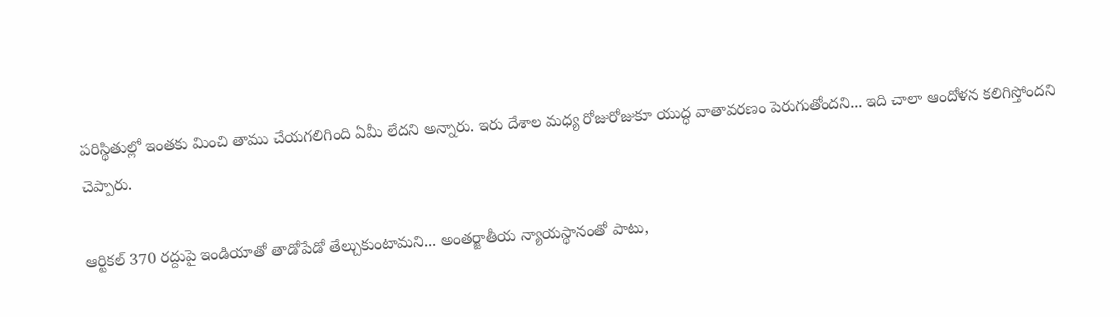పరిస్థితుల్లో ఇంతకు మించి తాము చేయగలిగింది ఏమీ లేదని అన్నారు. ఇరు దేశాల మధ్య రోజురోజుకూ యుద్ధ వాతావరణం పెరుగుతోందని... ఇది చాలా ఆందోళన కలిగిస్తోందని చెప్పారు.

ఆర్టికల్ 370 రద్దుపై ఇండియాతో తాడోపేడో తేల్చుకుంటామని... అంతర్జాతీయ న్యాయస్థానంతో పాటు,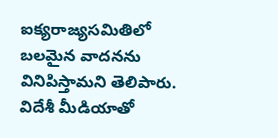ఐక్యరాజ్యసమితిలో బలమైన వాదనను వినిపిస్తామని తెలిపారు. విదేశీ మీడియాతో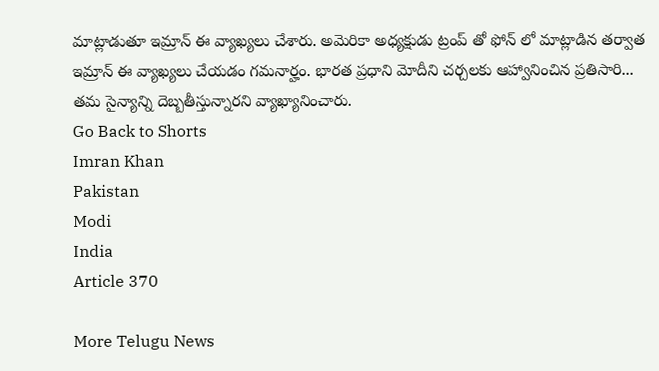మాట్లాడుతూ ఇమ్రాన్ ఈ వ్యాఖ్యలు చేశారు. అమెరికా అధ్యక్షుడు ట్రంప్ తో ఫోన్ లో మాట్లాడిన తర్వాత ఇమ్రాన్ ఈ వ్యాఖ్యలు చేయడం గమనార్హం. భారత ప్రధాని మోదీని చర్చలకు ఆహ్వానించిన ప్రతిసారి... తమ సైన్యాన్ని దెబ్బతీస్తున్నారని వ్యాఖ్యానించారు.
Go Back to Shorts
Imran Khan
Pakistan
Modi
India
Article 370

More Telugu News